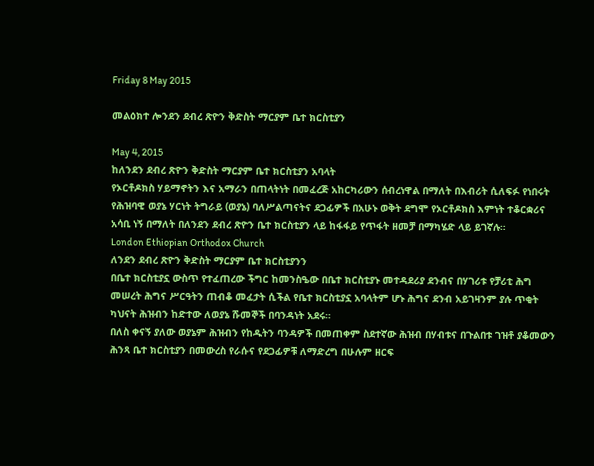Friday 8 May 2015

መልዕክተ ሎንደን ደብረ ጽዮን ቅድስት ማርያም ቤተ ክርስቲያን

May 4, 2015
ከለንደን ደብረ ጽዮን ቅድስት ማርያም ቤተ ክርስቲያን አባላት
የኦርቶዶክስ ሃይማኖትን እና አማራን በጠላትነት በመፈረጅ አከርካሪውን ሰብረነዋል በማለት በእብሪት ሲለፍፉ የነበሩት የሕዝባዊ ወያኔ ሃርነት ትግራይ (ወያኔ) ባለሥልጣናትና ደጋፊዎች በአሁኑ ወቅት ደግሞ የኦርቶዶክስ እምነት ተቆርቋሪና አሳቢ ነኝ በማለት በለንደን ደብረ ጽዮን ቤተ ክርስቲያን ላይ ከፋፋይ የጥፋት ዘመቻ በማካሄድ ላይ ይገኛሉ።
London Ethiopian Orthodox Church
ለንደን ደብረ ጽዮን ቅድስት ማርያም ቤተ ክርስቲያንን
በቤተ ክርስቲያኗ ውስጥ የተፈጠረው ችግር ከመንስዔው በቤተ ክርስቲያኑ መተዳደሪያ ደንብና በሃገሪቱ የቻሪቲ ሕግ መሠረት ሕግና ሥርዓትን ጠብቆ መፈታት ሲችል የቤተ ክርስቲያኗ አባላትም ሆኑ ሕግና ደንብ አይገዛንም ያሉ ጥቂት ካህናት ሕዝብን ከድተው ለወያኔ ሹመኞች በባንዳነት አደሩ።
በለስ ቀናኝ ያለው ወያኔም ሕዝብን የከዱትን ባንዳዎች በመጠቀም ስደተኛው ሕዝብ በሃብቱና በጉልበቱ ገዝቶ ያቆመውን ሕንጻ ቤተ ክርስቲያን በመውረስ የራሱና የደጋፊዎቹ ለማድረግ በሁሉም ዘርፍ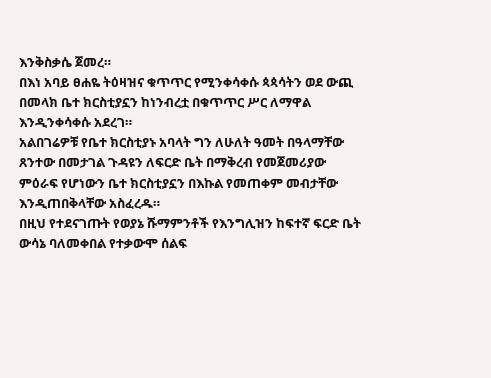እንቅስቃሴ ጀመረ።
በእነ አባይ ፀሐዬ ትዕዛዝና ቁጥጥር የሚንቀሳቀሱ ጳጳሳትን ወደ ውጪ በመላክ ቤተ ክርስቲያኗን ከነንብረቷ በቁጥጥር ሥር ለማዋል እንዲንቀሳቀሱ አደረገ።
አልበገሬዎቹ የቤተ ክርስቲያኑ አባላት ግን ለሁለት ዓመት በዓላማቸው ጸንተው በመታገል ጉዳዩን ለፍርድ ቤት በማቅረብ የመጀመሪያው ምዕራፍ የሆነውን ቤተ ክርስቲያኗን በእኩል የመጠቀም መብታቸው እንዲጠበቅላቸው አስፈረዱ።
በዚህ የተደናገጡት የወያኔ ሹማምንቶች የእንግሊዝን ከፍተኛ ፍርድ ቤት ውሳኔ ባለመቀበል የተቃውሞ ሰልፍ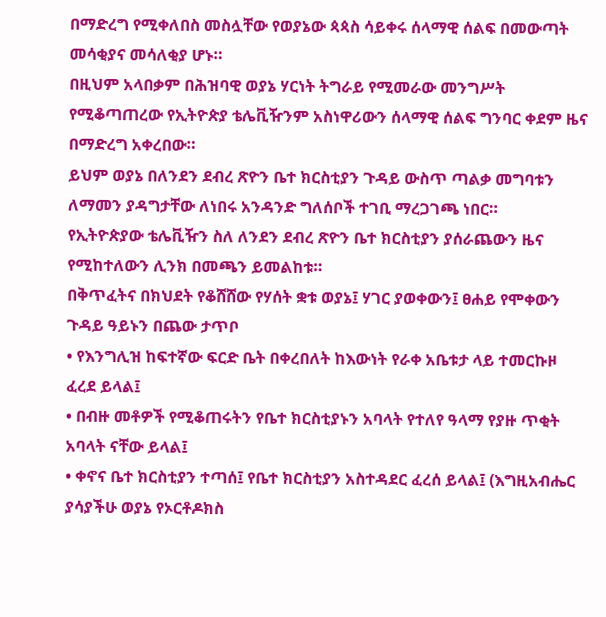በማድረግ የሚቀለበስ መስሏቸው የወያኔው ጳጳስ ሳይቀሩ ሰላማዊ ሰልፍ በመውጣት መሳቂያና መሳለቂያ ሆኑ።
በዚህም አላበቃም በሕዝባዊ ወያኔ ሃርነት ትግራይ የሚመራው መንግሥት የሚቆጣጠረው የኢትዮጵያ ቴሌቪዥንም አስነዋሪውን ሰላማዊ ሰልፍ ግንባር ቀደም ዜና በማድረግ አቀረበው።
ይህም ወያኔ በለንደን ደብረ ጽዮን ቤተ ክርስቲያን ጉዳይ ውስጥ ጣልቃ መግባቱን ለማመን ያዳግታቸው ለነበሩ አንዳንድ ግለሰቦች ተገቢ ማረጋገጫ ነበር።
የኢትዮጵያው ቴሌቪዥን ስለ ለንደን ደብረ ጽዮን ቤተ ክርስቲያን ያሰራጨውን ዜና የሚከተለውን ሊንክ በመጫን ይመልከቱ።
በቅጥፈትና በክህደት የቆሸሸው የሃሰት ቋቱ ወያኔ፤ ሃገር ያወቀውን፤ ፀሐይ የሞቀውን ጉዳይ ዓይኑን በጨው ታጥቦ
• የእንግሊዝ ከፍተኛው ፍርድ ቤት በቀረበለት ከእውነት የራቀ አቤቱታ ላይ ተመርኩዞ ፈረደ ይላል፤
• በብዙ መቶዎች የሚቆጠሩትን የቤተ ክርስቲያኑን አባላት የተለየ ዓላማ የያዙ ጥቂት አባላት ናቸው ይላል፤
• ቀኖና ቤተ ክርስቲያን ተጣሰ፤ የቤተ ክርስቲያን አስተዳደር ፈረሰ ይላል፤ (እግዚአብሔር ያሳያችሁ ወያኔ የኦርቶዶክስ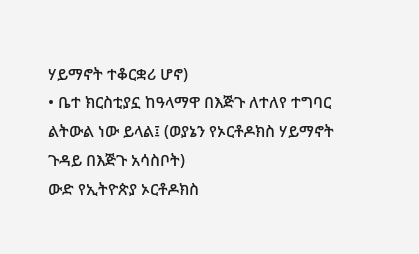ሃይማኖት ተቆርቋሪ ሆኖ)
• ቤተ ክርስቲያኗ ከዓላማዋ በእጅጉ ለተለየ ተግባር ልትውል ነው ይላል፤ (ወያኔን የኦርቶዶክስ ሃይማኖት ጉዳይ በእጅጉ አሳስቦት)
ውድ የኢትዮጵያ ኦርቶዶክስ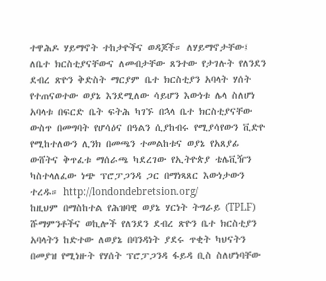ተዋሕዶ ሃይማኖት ተከታዮችና ወዳጆች። ለሃይማኖታቸው፤ ለቤተ ክርስቲያናቸውና ለመብታቸው ጸንተው የታገሉት የለንደን ደብረ ጽዮን ቅድስት ማርያም ቤተ ክርስቲያን አባላት ሃሰት የተጠናወተው ወያኔ እንደሚለው ሳይሆን እውነቱ ሌላ ስለሆነ አባላቱ በፍርድ ቤት ፍትሕ ካገኙ በኋላ ቤተ ክርስቲያናቸው ውስጥ በመግባት የሆሳዕና በዓልን ሲያከብሩ የሚያሳየውን ቪድዮ የሚከተለውን ሊንክ በመጫን ተመልከቱና ወያኔ የአጸያፊ ውሸትና ቅጥፈቱ ማሰራጫ ካደረገው የኢትዮጵያ ቴሌቪዥን ካስተላለፈው ነጭ ፕሮፓጋንዳ ጋር በማነጻጸር እውነታውን ተረዱ። http://londondebretsion.org/
ከዚህም በማስከተል የሕዝባዊ ወያኔ ሃርነት ትግራይ (TPLF) ሹማምንቶችና ወኪሎች የለንደን ደብረ ጽዮን ቤተ ክርስቲያን አባላትን ከድተው ለወያኔ በባንዳነት ያደሩ ጥቂት ካህናትን በመያዝ የሚነዙት የሃሰት ፕሮፓጋንዳ ፋይዳ ቢስ ስለሆነባቸው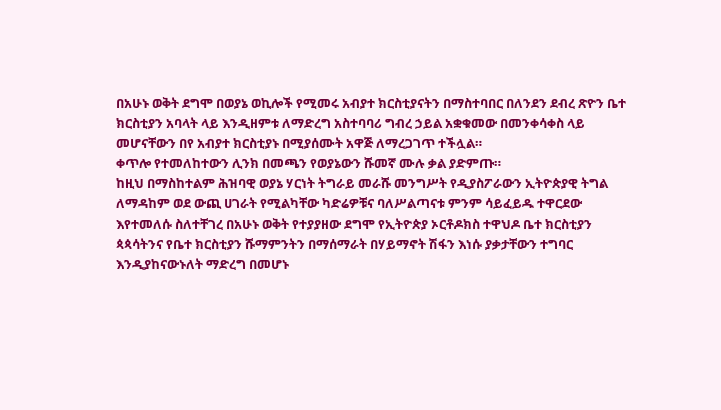በአሁኑ ወቅት ደግሞ በወያኔ ወኪሎች የሚመሩ አብያተ ክርስቲያናትን በማስተባበር በለንደን ደብረ ጽዮን ቤተ ክርስቲያን አባላት ላይ እንዲዘምቱ ለማድረግ አስተባባሪ ግብረ ኃይል አቋቁመው በመንቀሳቀስ ላይ መሆናቸውን በየ አብያተ ክርስቲያኑ በሚያሰሙት አዋጅ ለማረጋገጥ ተችሏል።
ቀጥሎ የተመለከተውን ሊንክ በመጫን የወያኔውን ሹመኛ ሙሉ ቃል ያድምጡ።
ከዚህ በማስከተልም ሕዝባዊ ወያኔ ሃርነት ትግራይ መራሹ መንግሥት የዲያስፖራውን ኢትዮጵያዊ ትግል ለማዳከም ወደ ውጪ ሀገራት የሚልካቸው ካድሬዎቹና ባለሥልጣናቱ ምንም ሳይፈይዱ ተዋርደው እየተመለሱ ስለተቸገረ በአሁኑ ወቅት የተያያዘው ደግሞ የኢትዮጵያ ኦርቶዶክስ ተዋህዶ ቤተ ክርስቲያን ጳጳሳትንና የቤተ ክርስቲያን ሹማምንትን በማሰማራት በሃይማኖት ሽፋን እነሱ ያቃታቸውን ተግባር እንዲያከናውኑለት ማድረግ በመሆኑ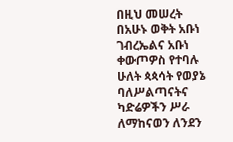በዚህ መሠረት በአሁኑ ወቅት አቡነ ገብረኤልና አቡነ ቀውጦዎስ የተባሉ ሁለት ጳጳሳት የወያኔ ባለሥልጣናትና ካድሬዎችን ሥራ ለማከናወን ለንደን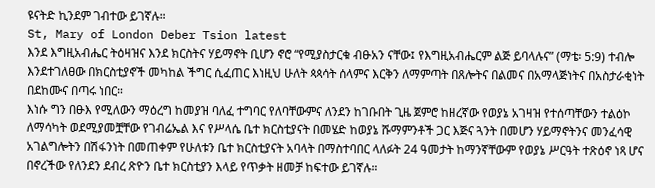ዩናትድ ኪንደም ገብተው ይገኛሉ።
St, Mary of London Deber Tsion latest
እንደ እግዚአብሔር ትዕዛዝና እንደ ክርስትና ሃይማኖት ቢሆን ኖሮ “የሚያስታርቁ ብፁአን ናቸው፤ የእግዚአብሔርም ልጅ ይባላሉና” (ማቴ፡ 5:9) ተብሎ እንደተገለፀው በክርስቲያኖች መካከል ችግር ሲፈጠር እነዚህ ሁለት ጳጳሳት ሰላምና እርቅን ለማምጣት በጸሎትና በልመና በአማላጅነትና በአስታራቂነት በደከሙና በጣሩ ነበር።
እነሱ ግን በፁእ የሚለውን ማዕረግ ከመያዝ ባለፈ ተግባር የለባቸውምና ለንደን ከገቡበት ጊዜ ጀምሮ ከዘረኛው የወያኔ አገዛዝ የተሰጣቸውን ተልዕኮ ለማሳካት ወደሚያመቿቸው የገብሬኤል እና የሥላሴ ቤተ ክርስቲያናት በመሄድ ከወያኔ ሹማምንቶች ጋር እጅና ጓንት በመሆን ሃይማኖትንና መንፈሳዊ አገልግሎትን በሽፋንነት በመጠቀም የሁለቱን ቤተ ክርስቲያናት አባላት በማስተባበር ላለፉት 24 ዓመታት ከማንኛቸውም የወያኔ ሥርዓት ተጽዕኖ ነጻ ሆና በኖረችው የለንደን ደብረ ጽዮን ቤተ ክርስቲያን እላይ የጥቃት ዘመቻ ከፍተው ይገኛሉ።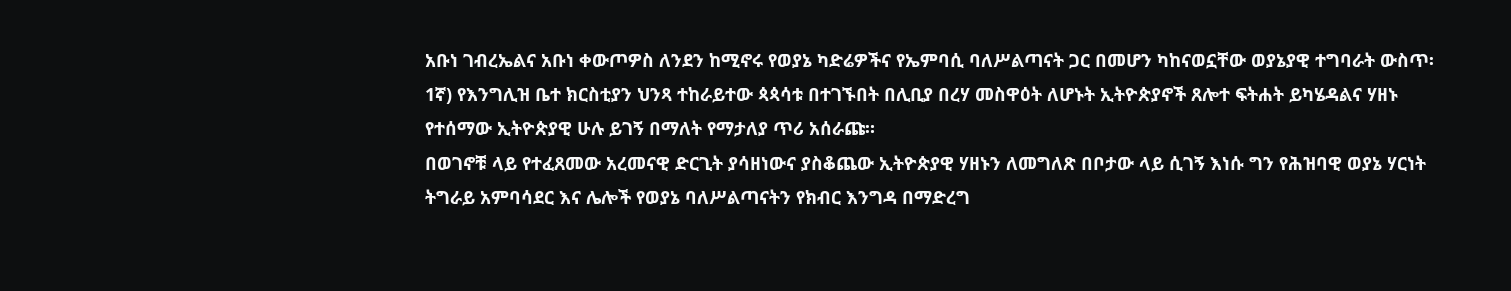አቡነ ገብረኤልና አቡነ ቀውጦዎስ ለንደን ከሚኖሩ የወያኔ ካድሬዎችና የኤምባሲ ባለሥልጣናት ጋር በመሆን ካከናወኗቸው ወያኔያዊ ተግባራት ውስጥ፡
1ኛ) የእንግሊዝ ቤተ ክርስቲያን ህንጻ ተከራይተው ጳጳሳቱ በተገኙበት በሊቢያ በረሃ መስዋዕት ለሆኑት ኢትዮጵያኖች ጸሎተ ፍትሐት ይካሄዳልና ሃዘኑ የተሰማው ኢትዮጵያዊ ሁሉ ይገኝ በማለት የማታለያ ጥሪ አሰራጩ።
በወገኖቹ ላይ የተፈጸመው አረመናዊ ድርጊት ያሳዘነውና ያስቆጨው ኢትዮጵያዊ ሃዘኑን ለመግለጽ በቦታው ላይ ሲገኝ እነሱ ግን የሕዝባዊ ወያኔ ሃርነት ትግራይ አምባሳደር እና ሌሎች የወያኔ ባለሥልጣናትን የክብር እንግዳ በማድረግ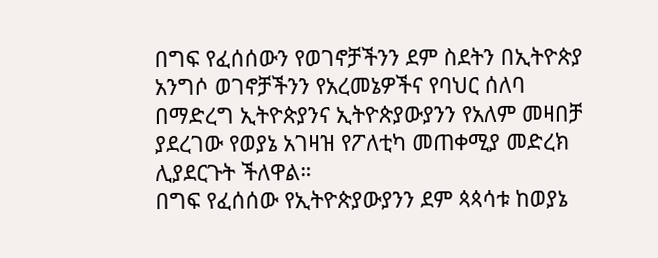በግፍ የፈሰሰውን የወገኖቻችንን ደም ስደትን በኢትዮጵያ አንግሶ ወገኖቻችንን የአረመኔዎችና የባህር ሰለባ በማድረግ ኢትዮጵያንና ኢትዮጵያውያንን የአለም መዛበቻ ያደረገው የወያኔ አገዛዝ የፖለቲካ መጠቀሚያ መድረክ ሊያደርጉት ችለዋል።
በግፍ የፈሰሰው የኢትዮጵያውያንን ደም ጳጳሳቱ ከወያኔ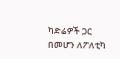ካድሬዎች ጋር በመሆን ለፖለቲካ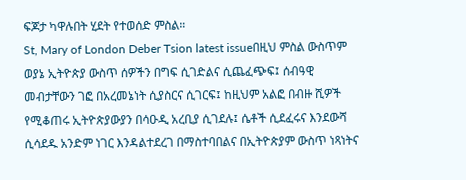ፍጆታ ካዋሉበት ሂደት የተወሰድ ምስል።
St, Mary of London Deber Tsion latest issueበዚህ ምስል ውስጥም ወያኔ ኢትዮጵያ ውስጥ ሰዎችን በግፍ ሲገድልና ሲጨፈጭፍ፤ ሰብዓዊ መብታቸውን ገፎ በአረመኔነት ሲያስርና ሲገርፍ፤ ከዚህም አልፎ በብዙ ሺዎች የሚቆጠሩ ኢትዮጵያውያን በሳዑዲ አረቢያ ሲገደሉ፤ ሴቶች ሲደፈሩና እንደውሻ ሲሳደዱ አንድም ነገር እንዳልተደረገ በማስተባበልና በኢትዮጵያም ውስጥ ነጻነትና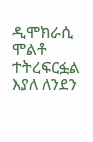ዲሞክራሲ ሞልቶ ተትረፍርፏል እያለ ለንደን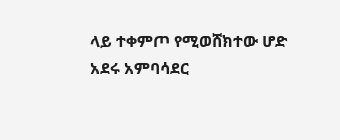ላይ ተቀምጦ የሚወሸክተው ሆድ አደሩ አምባሳደር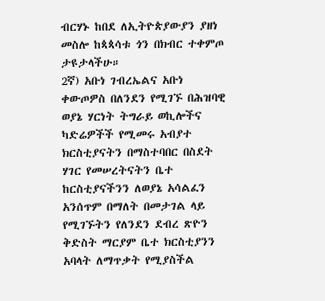ብርሃኑ ከበደ ለኢትዮጵያውያን ያዘነ መስሎ ከጳጳሳቱ ጎን በክብር ተቀምጦ ታዩታላችሁ።
2ኛ) አቡነ ገብረኤልና አቡነ ቀውጦዎስ በለንደን የሚገኙ በሕዝባዊ ወያኔ ሃርነት ትግራይ ወኪሎችና ካድሬዎችች የሚመሩ አብያተ ክርስቲያናትን በማስተባበር በስደት ሃገር የመሠረትናትን ቤተ ከርስቲያናችንን ለወያኔ አሳልፈን አንሰጥም በማለት በመታገል ላይ የሚገኙትን የለንደን ደብረ ጽዮን ቅድስት ማርያም ቤተ ክርስቲያንን አባላት ለማጥቃት የሚያስችል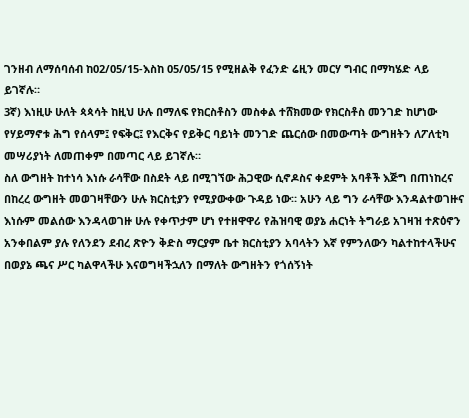ገንዘብ ለማሰባሰብ ከ02/05/15-እስከ 05/05/15 የሚዘልቅ የፈንድ ሬዚን መርሃ ግብር በማካሄድ ላይ ይገኛሉ።
3ኛ) እነዚሁ ሁለት ጳጳሳት ከዚህ ሁሉ በማለፍ የክርስቶስን መስቀል ተሸክመው የክርስቶስ መንገድ ከሆነው የሃይማኖቱ ሕግ የሰላም፤ የፍቅር፤ የእርቅና የይቅር ባይነት መንገድ ጨርሰው በመውጣት ውግዘትን ለፖለቲካ መሣሪያነት ለመጠቀም በመጣር ላይ ይገኛሉ።
ስለ ውግዘት ከተነሳ እነሱ ራሳቸው በስደት ላይ በሚገኘው ሕጋዊው ሲኖዶስና ቀደምት አባቶች እጅግ በጠነከረና በከረረ ውግዘት መወገዛቸውን ሁሉ ክርስቲያን የሚያውቀው ጉዳይ ነው። አሁን ላይ ግን ራሳቸው እንዳልተወገዙና እነሱም መልሰው እንዳላወገዙ ሁሉ የቀጥታም ሆነ የተዘዋዋሪ የሕዝባዊ ወያኔ ሐርነት ትግራይ አገዛዝ ተጽዕኖን አንቀበልም ያሉ የለንደን ደብረ ጽዮን ቅድስ ማርያም ቤተ ክርስቲያን አባላትን እኛ የምንለውን ካልተከተላችሁና በወያኔ ጫና ሥር ካልዋላችሁ እናወግዛችኋለን በማለት ውግዘትን የጎሰኝነት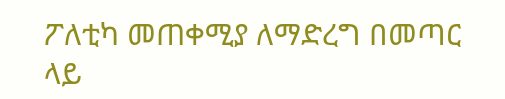ፖለቲካ መጠቀሚያ ለማድረግ በመጣር ላይ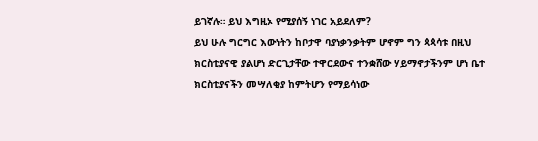ይገኛሉ። ይህ እግዚኦ የሚያሰኝ ነገር አይደለም?
ይህ ሁሉ ግርግር እውነትን ከቦታዋ ባያነቃንቃትም ሆኖም ግን ጳጳሳቱ በዚህ ክርስቲያናዊ ያልሆነ ድርጊታቸው ተዋርደውና ተንቋሸው ሃይማኖታችንም ሆነ ቤተ ክርስቲያናችን መሣለቂያ ከምትሆን የማይሳነው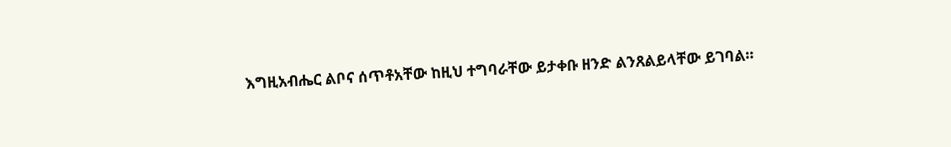እግዚአብሔር ልቦና ሰጥቶአቸው ከዚህ ተግባራቸው ይታቀቡ ዘንድ ልንጸልይላቸው ይገባል።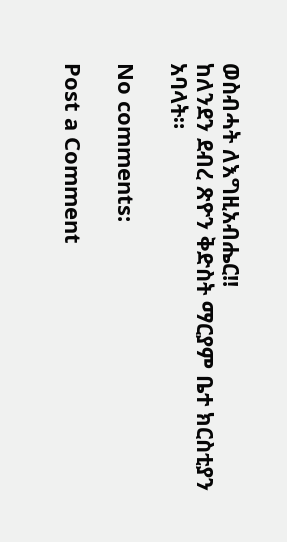ወስብሓት ለእግዚአብሔር!!
ከለንደን ደብረ ጽዮን ቅድስት ማርያም ቤተ ክርስቲያን አባላት።

No comments:

Post a Comment